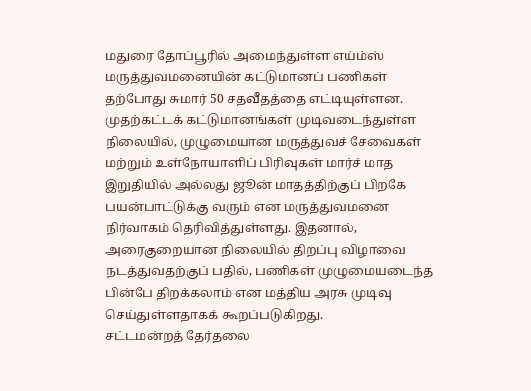மதுரை தோப்பூரில் அமைந்துள்ள எய்ம்ஸ் மருத்துவமனையின் கட்டுமானப் பணிகள் தற்போது சுமார் 50 சதவீதத்தை எட்டியுள்ளன. முதற்கட்டக் கட்டுமானங்கள் முடிவடைந்துள்ள நிலையில், முழுமையான மருத்துவச் சேவைகள் மற்றும் உள்நோயாளிப் பிரிவுகள் மார்ச் மாத இறுதியில் அல்லது ஜூன் மாதத்திற்குப் பிறகே பயன்பாட்டுக்கு வரும் என மருத்துவமனை நிர்வாகம் தெரிவித்துள்ளது. இதனால், அரைகுறையான நிலையில் திறப்பு விழாவை நடத்துவதற்குப் பதில், பணிகள் முழுமையடைந்த பின்பே திறக்கலாம் என மத்திய அரசு முடிவு செய்துள்ளதாகக் கூறப்படுகிறது.
சட்டமன்றத் தேர்தலை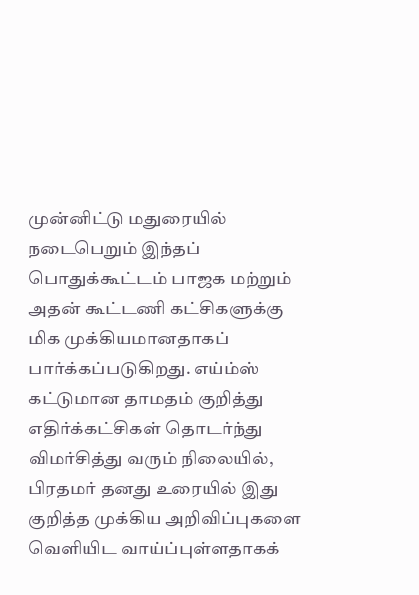முன்னிட்டு மதுரையில் நடைபெறும் இந்தப் பொதுக்கூட்டம் பாஜக மற்றும் அதன் கூட்டணி கட்சிகளுக்கு மிக முக்கியமானதாகப் பார்க்கப்படுகிறது. எய்ம்ஸ் கட்டுமான தாமதம் குறித்து எதிர்க்கட்சிகள் தொடர்ந்து விமர்சித்து வரும் நிலையில், பிரதமர் தனது உரையில் இது குறித்த முக்கிய அறிவிப்புகளை வெளியிட வாய்ப்புள்ளதாகக்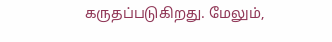கருதப்படுகிறது. மேலும்,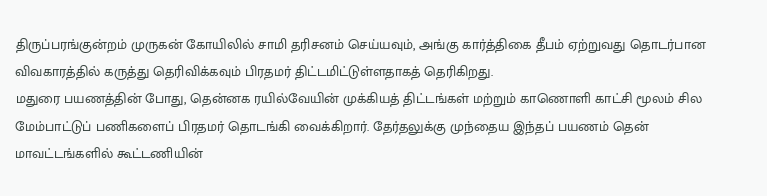திருப்பரங்குன்றம் முருகன் கோயிலில் சாமி தரிசனம் செய்யவும், அங்கு கார்த்திகை தீபம் ஏற்றுவது தொடர்பான விவகாரத்தில் கருத்து தெரிவிக்கவும் பிரதமர் திட்டமிட்டுள்ளதாகத் தெரிகிறது.
மதுரை பயணத்தின் போது, தென்னக ரயில்வேயின் முக்கியத் திட்டங்கள் மற்றும் காணொளி காட்சி மூலம் சில மேம்பாட்டுப் பணிகளைப் பிரதமர் தொடங்கி வைக்கிறார். தேர்தலுக்கு முந்தைய இந்தப் பயணம் தென் மாவட்டங்களில் கூட்டணியின்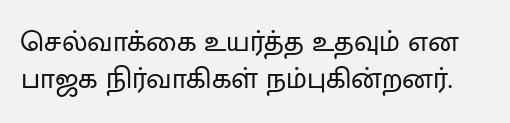செல்வாக்கை உயர்த்த உதவும் என பாஜக நிர்வாகிகள் நம்புகின்றனர்.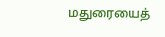மதுரையைத்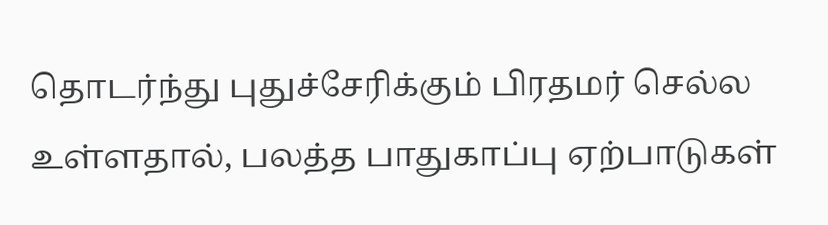தொடர்ந்து புதுச்சேரிக்கும் பிரதமர் செல்ல உள்ளதால், பலத்த பாதுகாப்பு ஏற்பாடுகள்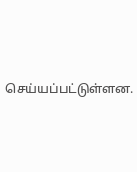செய்யப்பட்டுள்ளன.